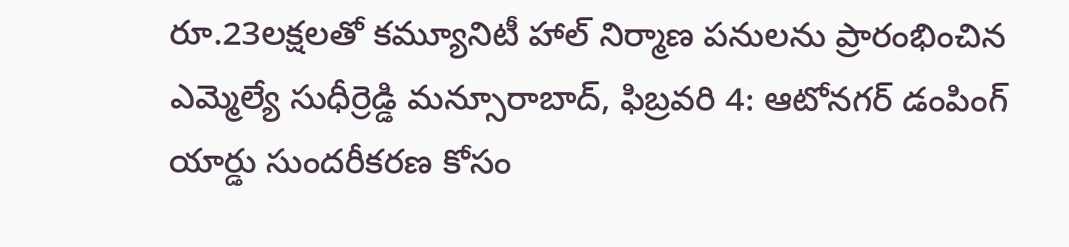రూ.23లక్షలతో కమ్యూనిటీ హాల్ నిర్మాణ పనులను ప్రారంభించిన ఎమ్మెల్యే సుధీర్రెడ్డి మన్సూరాబాద్, ఫిబ్రవరి 4: ఆటోనగర్ డంపింగ్ యార్డు సుందరీకరణ కోసం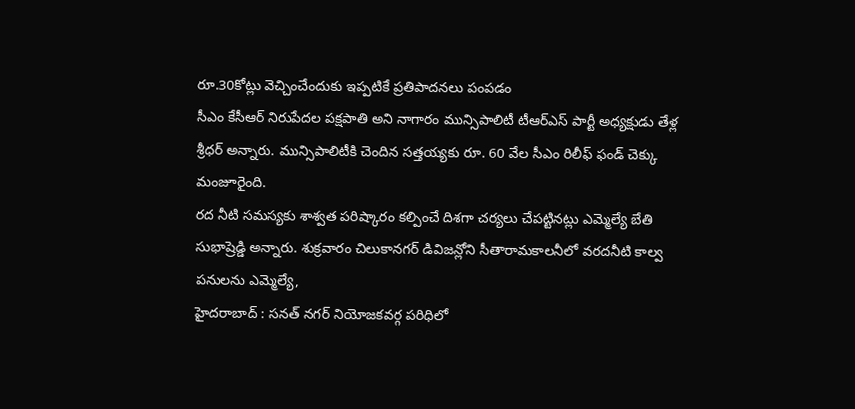రూ.30కోట్లు వెచ్చించేందుకు ఇప్పటికే ప్రతిపాదనలు పంపడం
సీఎం కేసీఆర్ నిరుపేదల పక్షపాతి అని నాగారం మున్సిపాలిటీ టీఆర్ఎస్ పార్టీ అధ్యక్షుడు తేళ్ల శ్రీధర్ అన్నారు. మున్సిపాలిటీకి చెందిన సత్తయ్యకు రూ. 60 వేల సీఎం రిలీఫ్ ఫండ్ చెక్కు మంజూరైంది.
రద నీటి సమస్యకు శాశ్వత పరిష్కారం కల్పించే దిశగా చర్యలు చేపట్టినట్లు ఎమ్మెల్యే బేతి సుభాష్రెడ్డి అన్నారు. శుక్రవారం చిలుకానగర్ డివిజన్లోని సీతారామకాలనీలో వరదనీటి కాల్వ పనులను ఎమ్మెల్యే,
హైదరాబాద్ : సనత్ నగర్ నియోజకవర్గ పరిధిలో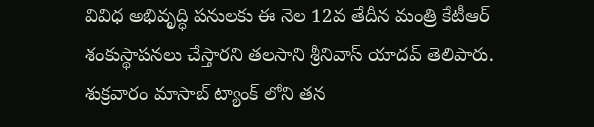వివిధ అభివృద్ధి పనులకు ఈ నెల 12వ తేదీన మంత్రి కేటీఆర్ శంకుస్థాపనలు చేస్తారని తలసాని శ్రీనివాస్ యాదవ్ తెలిపారు. శుక్రవారం మాసాబ్ ట్యాంక్ లోని తన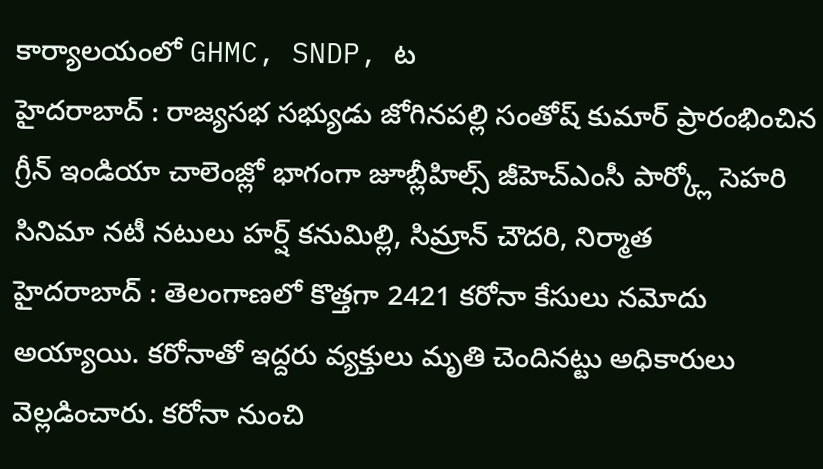కార్యాలయంలో GHMC, SNDP, ట
హైదరాబాద్ : రాజ్యసభ సభ్యుడు జోగినపల్లి సంతోష్ కుమార్ ప్రారంభించిన గ్రీన్ ఇండియా చాలెంజ్లో భాగంగా జూబ్లీహిల్స్ జీహెచ్ఎంసీ పార్క్లో సెహరి సినిమా నటీ నటులు హర్ష్ కనుమిల్లి, సిమ్రాన్ చౌదరి, నిర్మాత
హైదరాబాద్ : తెలంగాణలో కొత్తగా 2421 కరోనా కేసులు నమోదు అయ్యాయి. కరోనాతో ఇద్దరు వ్యక్తులు మృతి చెందినట్టు అధికారులు వెల్లడించారు. కరోనా నుంచి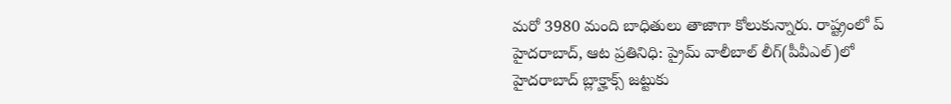మరో 3980 మంది బాధితులు తాజాగా కోలుకున్నారు. రాష్ట్రంలో ప్
హైదరాబాద్, ఆట ప్రతినిధి: ప్రైమ్ వాలీబాల్ లీగ్(పీవీఎల్)లో హైదరాబాద్ బ్లాక్హాక్స్ జట్టుకు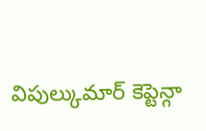విపుల్కుమార్ కెప్టెన్గా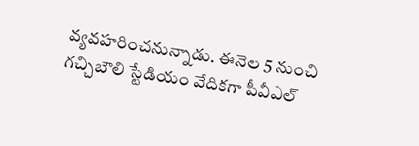వ్యవహరించనున్నాడు. ఈనెల 5 నుంచి గచ్చిబౌలి స్టేడియం వేదికగా పీవీఎల్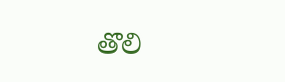తొలి